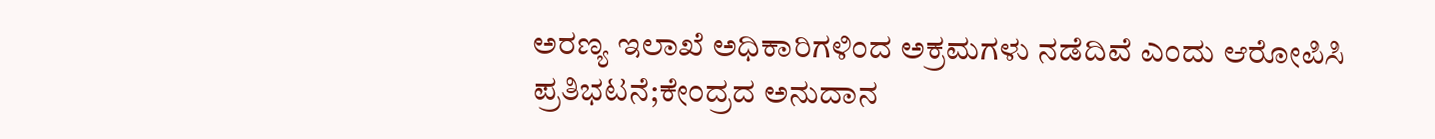ಅರಣ್ಯ ಇಲಾಖೆ ಅಧಿಕಾರಿಗಳಿಂದ ಅಕ್ರಮಗಳು ನಡೆದಿವೆ ಎಂದು ಆರೋಪಿಸಿ ಪ್ರತಿಭಟನೆ;ಕೇಂದ್ರದ ಅನುದಾನ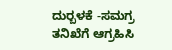ದುರ‍್ಬಳಕೆ -ಸಮಗ್ರ ತನಿಖೆಗೆ ಆಗ್ರಹಿಸಿ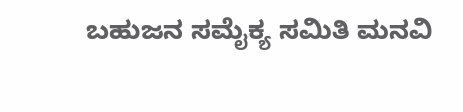ಬಹುಜನ ಸಮೈಕ್ಯ ಸಮಿತಿ ಮನವಿ